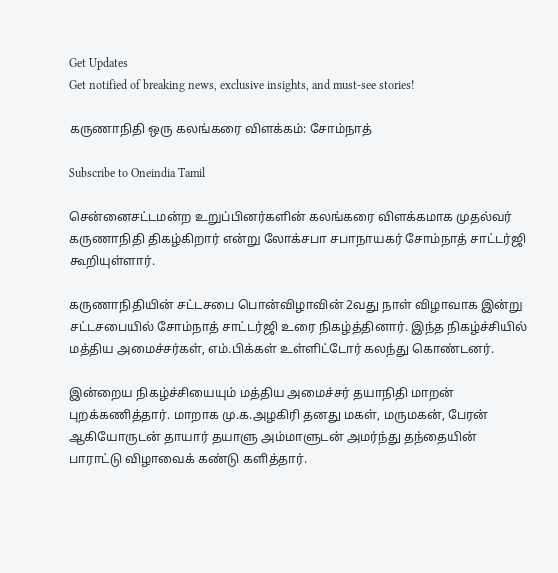Get Updates
Get notified of breaking news, exclusive insights, and must-see stories!

கருணாநிதி ஒரு கலங்கரை விளக்கம்: சோம்நாத்

Subscribe to Oneindia Tamil

சென்னைசட்டமன்ற உறுப்பினர்களின் கலங்கரை விளக்கமாக முதல்வர் கருணாநிதி திகழ்கிறார் என்று லோக்சபா சபாநாயகர் சோம்நாத் சாட்டர்ஜி கூறியுள்ளார்.

கருணாநிதியின் சட்டசபை பொன்விழாவின் 2வது நாள் விழாவாக இன்று சட்டசபையில் சோம்நாத் சாட்டர்ஜி உரை நிகழ்த்தினார். இந்த நிகழ்ச்சியில் மத்திய அமைச்சர்கள், எம்.பிக்கள் உள்ளிட்டோர் கலந்து கொண்டனர்.

இன்றைய நிகழ்ச்சியையும் மத்திய அமைச்சர் தயாநிதி மாறன் புறக்கணித்தார். மாறாக மு.க.அழகிரி தனது மகள், மருமகன், பேரன் ஆகியோருடன் தாயார் தயாளு அம்மாளுடன் அமர்ந்து தந்தையின் பாராட்டு விழாவைக் கண்டு களித்தார்.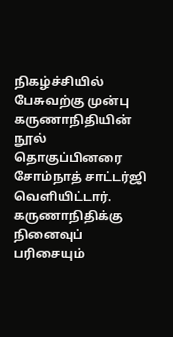நிகழ்ச்சியில் பேசுவற்கு முன்பு கருணாநிதியின் நூல் தொகுப்பினரை சோம்நாத் சாட்டர்ஜி வெளியிட்டார். கருணாநிதிக்கு நினைவுப் பரிசையும்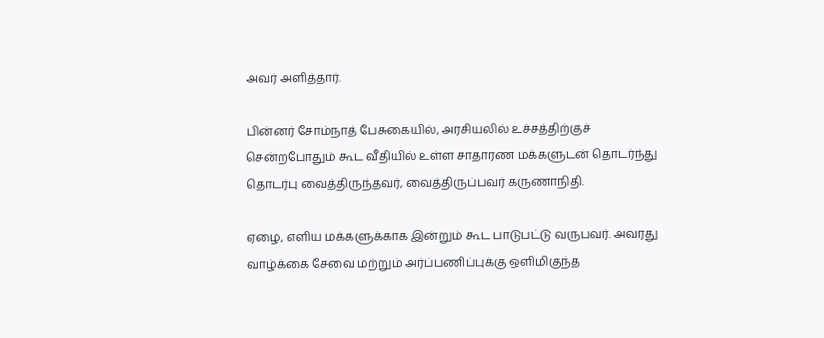அவர் அளித்தார்.

பின்னர் சோம்நாத் பேசுகையில், அரசியலில் உச்சத்திற்குச் சென்றபோதும் கூட வீதியில் உள்ள சாதாரண மக்களுடன் தொடர்ந்து தொடர்பு வைத்திருந்தவர், வைத்திருப்பவர் கருணாநிதி.

ஏழை, எளிய மக்களுக்காக இன்றும் கூட பாடுபட்டு வருபவர். அவரது வாழ்க்கை சேவை மற்றும் அர்ப்பணிப்புக்கு ஒளிமிகுந்த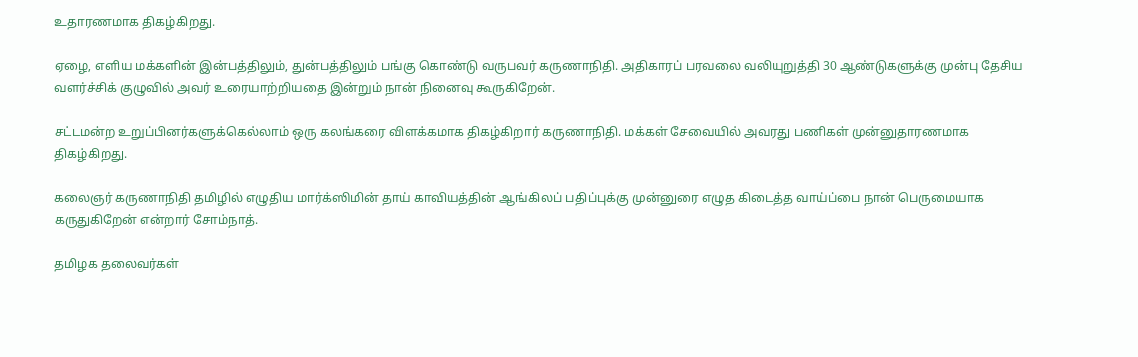உதாரணமாக திகழ்கிறது.

ஏழை, எளிய மக்களின் இன்பத்திலும், துன்பத்திலும் பங்கு கொண்டு வருபவர் கருணாநிதி. அதிகாரப் பரவலை வலியுறுத்தி 30 ஆண்டுகளுக்கு முன்பு தேசிய வளர்ச்சிக் குழுவில் அவர் உரையாற்றியதை இன்றும் நான் நினைவு கூருகிறேன்.

சட்டமன்ற உறுப்பினர்களுக்கெல்லாம் ஒரு கலங்கரை விளக்கமாக திகழ்கிறார் கருணாநிதி. மக்கள் சேவையில் அவரது பணிகள் முன்னுதாரணமாக திகழ்கிறது.

கலைஞர் கருணாநிதி தமிழில் எழுதிய மார்க்ஸிமின் தாய் காவியத்தின் ஆங்கிலப் பதிப்புக்கு முன்னுரை எழுத கிடைத்த வாய்ப்பை நான் பெருமையாக கருதுகிறேன் என்றார் சோம்நாத்.

தமிழக தலைவர்கள்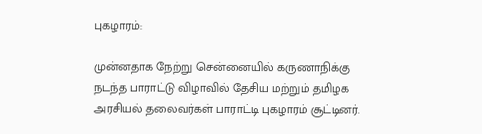புகழாரம்:

முன்னதாக நேற்று சென்னையில் கருணாநிக்கு நடந்த பாராட்டு விழாவில் தேசிய மற்றும் தமிழக அரசியல் தலைவர்கள் பாராட்டி புகழாரம் சூட்டினர்.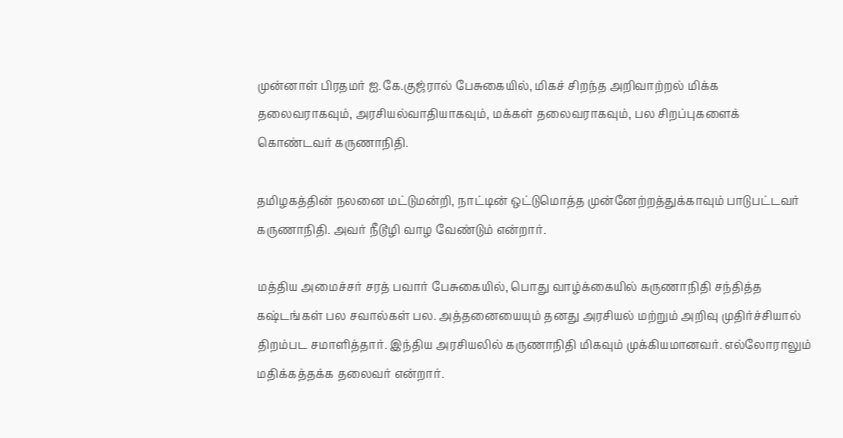முன்னாள் பிரதமர் ஐ.கே.குஜ்ரால் பேசுகையில், மிகச் சிறந்த அறிவாற்றல் மிக்க தலைவராகவும், அரசியல்வாதியாகவும், மக்கள் தலைவராகவும், பல சிறப்புகளைக் கொண்டவர் கருணாநிதி.

தமிழகத்தின் நலனை மட்டுமன்றி, நாட்டின் ஒட்டுமொத்த முன்னேற்றத்துக்காவும் பாடுபட்டவர் கருணாநிதி. அவர் நீடூழி வாழ வேண்டும் என்றார்.

மத்திய அமைச்சர் சரத் பவார் பேசுகையில், பொது வாழ்க்கையில் கருணாநிதி சந்தித்த கஷ்டங்கள் பல சவால்கள் பல. அத்தனையையும் தனது அரசியல் மற்றும் அறிவு முதிர்ச்சியால் திறம்பட சமாளித்தார். இந்திய அரசியலில் கருணாநிதி மிகவும் முக்கியமானவர். எல்லோராலும் மதிக்கத்தக்க தலைவர் என்றார்.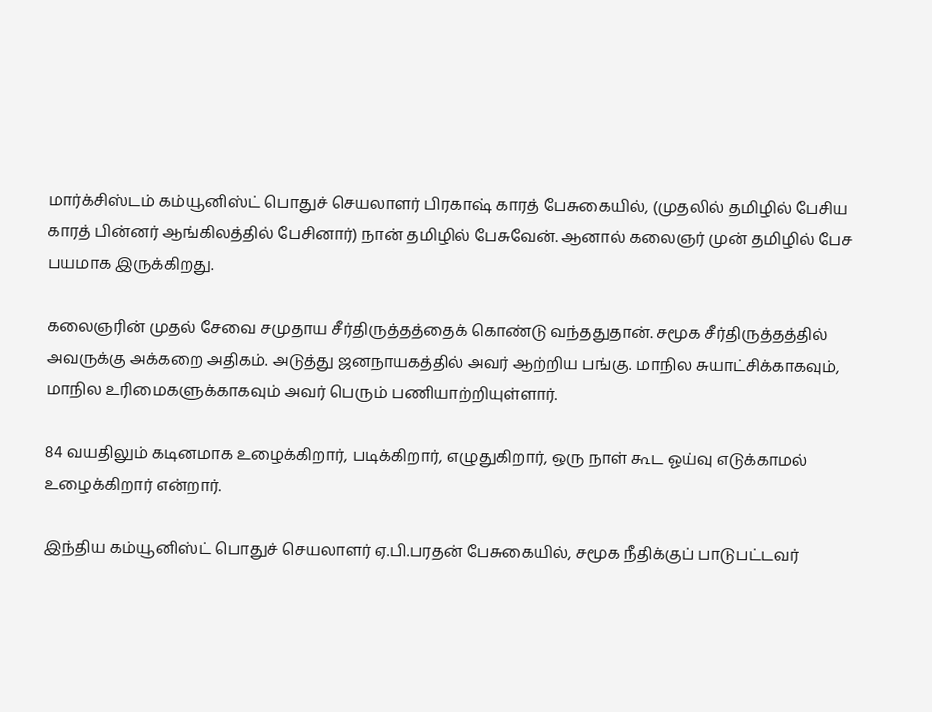மார்க்சிஸ்டம் கம்யூனிஸ்ட் பொதுச் செயலாளர் பிரகாஷ் காரத் பேசுகையில், (முதலில் தமிழில் பேசிய காரத் பின்னர் ஆங்கிலத்தில் பேசினார்) நான் தமிழில் பேசுவேன். ஆனால் கலைஞர் முன் தமிழில் பேச பயமாக இருக்கிறது.

கலைஞரின் முதல் சேவை சமுதாய சீர்திருத்தத்தைக் கொண்டு வந்ததுதான். சமூக சீர்திருத்தத்தில் அவருக்கு அக்கறை அதிகம். அடுத்து ஜனநாயகத்தில் அவர் ஆற்றிய பங்கு. மாநில சுயாட்சிக்காகவும், மாநில உரிமைகளுக்காகவும் அவர் பெரும் பணியாற்றியுள்ளார்.

84 வயதிலும் கடினமாக உழைக்கிறார், படிக்கிறார், எழுதுகிறார், ஒரு நாள் கூட ஓய்வு எடுக்காமல் உழைக்கிறார் என்றார்.

இந்திய கம்யூனிஸ்ட் பொதுச் செயலாளர் ஏ.பி.பரதன் பேசுகையில், சமூக நீதிக்குப் பாடுபட்டவர்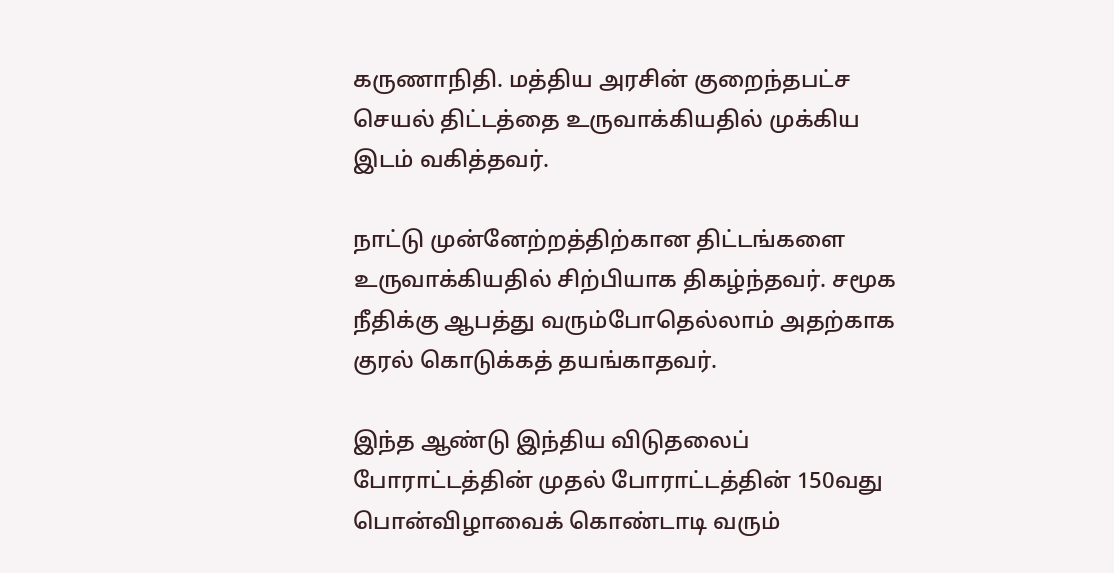கருணாநிதி. மத்திய அரசின் குறைந்தபட்ச செயல் திட்டத்தை உருவாக்கியதில் முக்கிய இடம் வகித்தவர்.

நாட்டு முன்னேற்றத்திற்கான திட்டங்களை உருவாக்கியதில் சிற்பியாக திகழ்ந்தவர். சமூக நீதிக்கு ஆபத்து வரும்போதெல்லாம் அதற்காக குரல் கொடுக்கத் தயங்காதவர்.

இந்த ஆண்டு இந்திய விடுதலைப் போராட்டத்தின் முதல் போராட்டத்தின் 150வது பொன்விழாவைக் கொண்டாடி வரும்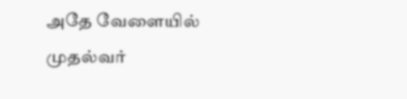அதே வேளையில் முதல்வர்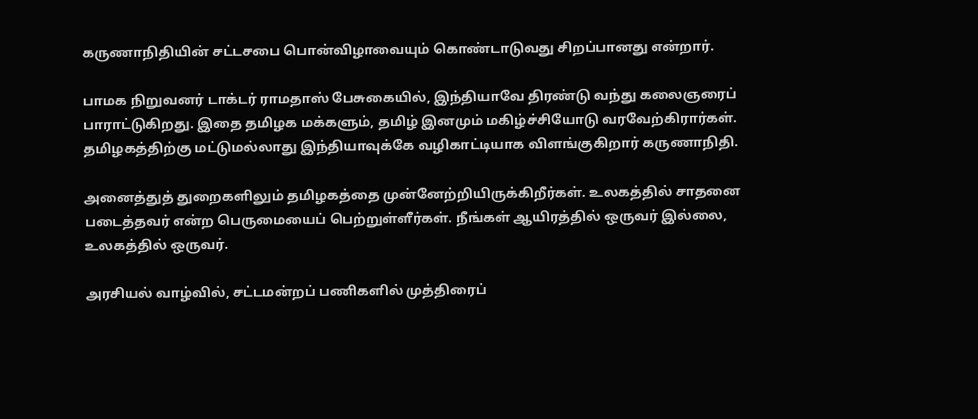கருணாநிதியின் சட்டசபை பொன்விழாவையும் கொண்டாடுவது சிறப்பானது என்றார்.

பாமக நிறுவனர் டாக்டர் ராமதாஸ் பேசுகையில், இந்தியாவே திரண்டு வந்து கலைஞரைப் பாராட்டுகிறது. இதை தமிழக மக்களும், தமிழ் இனமும் மகிழ்ச்சியோடு வரவேற்கிரார்கள். தமிழகத்திற்கு மட்டுமல்லாது இந்தியாவுக்கே வழிகாட்டியாக விளங்குகிறார் கருணாநிதி.

அனைத்துத் துறைகளிலும் தமிழகத்தை முன்னேற்றியிருக்கிறீர்கள். உலகத்தில் சாதனை படைத்தவர் என்ற பெருமையைப் பெற்றுள்ளீர்கள். நீங்கள் ஆயிரத்தில் ஒருவர் இல்லை, உலகத்தில் ஒருவர்.

அரசியல் வாழ்வில், சட்டமன்றப் பணிகளில் முத்திரைப்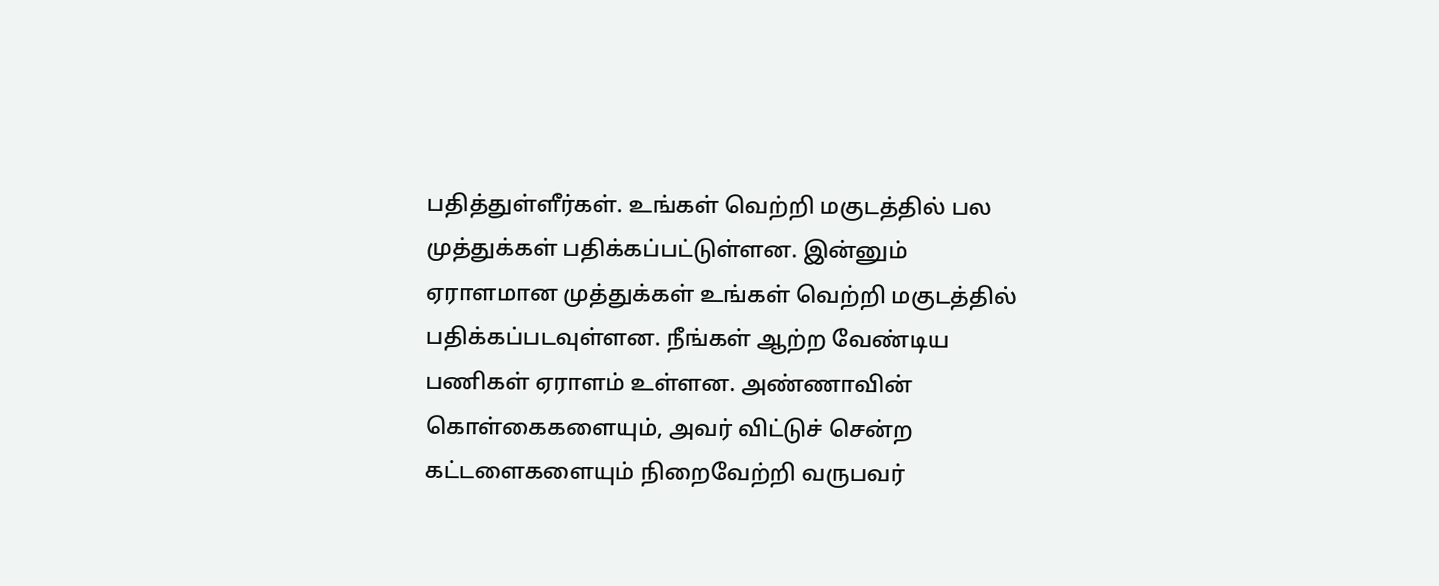பதித்துள்ளீர்கள். உங்கள் வெற்றி மகுடத்தில் பல முத்துக்கள் பதிக்கப்பட்டுள்ளன. இன்னும் ஏராளமான முத்துக்கள் உங்கள் வெற்றி மகுடத்தில் பதிக்கப்படவுள்ளன. நீங்கள் ஆற்ற வேண்டிய பணிகள் ஏராளம் உள்ளன. அண்ணாவின் கொள்கைகளையும், அவர் விட்டுச் சென்ற கட்டளைகளையும் நிறைவேற்றி வருபவர்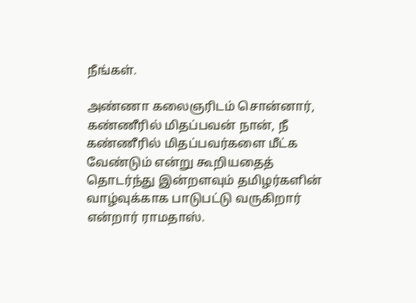நீங்கள்.

அண்ணா கலைஞரிடம் சொன்னார், கண்ணீரில் மிதப்பவன் நான், நீ கண்ணீரில் மிதப்பவர்களை மீட்க வேண்டும் என்று கூறியதைத் தொடர்ந்து இன்றளவும் தமிழர்களின் வாழ்வுக்காக பாடுபட்டு வருகிறார் என்றார் ராமதாஸ்.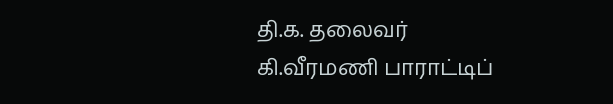தி.க. தலைவர் கி.வீரமணி பாராட்டிப்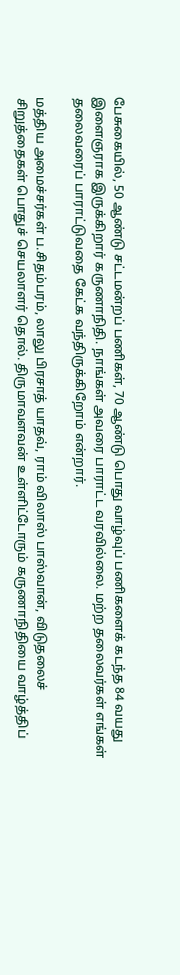பேசுகையில், 50 ஆண்டு சட்டமன்றப் பணிகள், 70 ஆண்டு பொது வாழ்வுப் பணிகளைக் கடந்த 84 வயது இளைஞராக இருக்கிறார் கருணாநிதி. நாங்கள் அவரை பாராட்ட வரவில்லை. மற்ற தலைவர்கள் எங்கள் தலைவரைப் பாராட்டுவதை கேட்க வந்திருக்கிறோம் என்றார்.

மத்திய அமைச்சர்கள் ப.சிதம்பரம், லாலு பிரசாத் யாதவ், ராம் விலாஸ் பாஸ்வான், விடுதலைச் சிறுத்தைகள் பொதுச் செயலாளர் தொல். திருமாவளவன் உள்ளிட்டோரும் கருணாநிதியை வாழ்த்திப்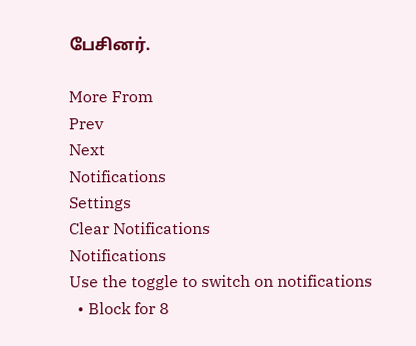பேசினர்.

More From
Prev
Next
Notifications
Settings
Clear Notifications
Notifications
Use the toggle to switch on notifications
  • Block for 8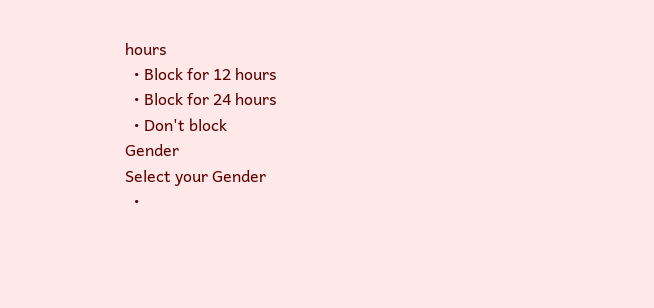hours
  • Block for 12 hours
  • Block for 24 hours
  • Don't block
Gender
Select your Gender
  •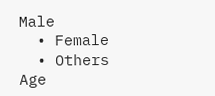Male
  • Female
  • Others
Age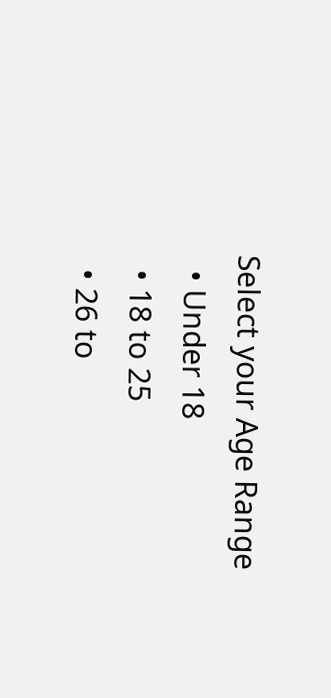Select your Age Range
  • Under 18
  • 18 to 25
  • 26 to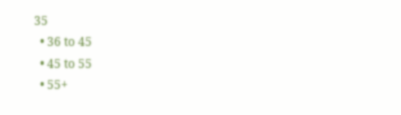35
  • 36 to 45
  • 45 to 55
  • 55+